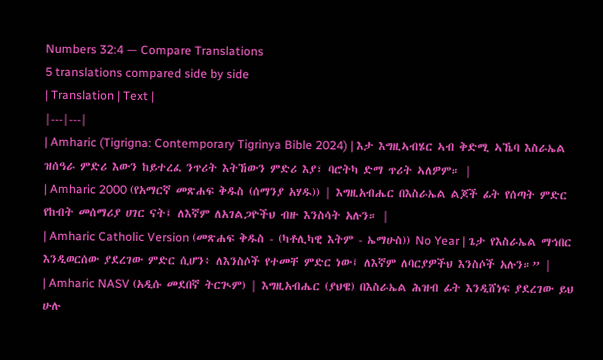Numbers 32:4 — Compare Translations
5 translations compared side by side
| Translation | Text |
|---|---|
| Amharic (Tigrigna: Contemporary Tigrinya Bible 2024) | እታ እግዚኣብሄር ኣብ ቅድሚ ኣኼባ እስራኤል ዝሰዓራ ምድሪ እውን ከይተረፈ ንጥሪት እትኸውን ምድሪ እያ፣ ባሮትካ ድማ ጥሪት ኣለዎም። |
| Amharic 2000 (የአማርኛ መጽሐፍ ቅዱስ (ሰማንያ አሃዱ)) | እግዚአብሔር በእስራኤል ልጆች ፊት የሰጣት ምድር የከብት መሰማሪያ ሀገር ናት፤ ለእኛም ለአገልጋዮችህ ብዙ እንስሳት አሉን። |
| Amharic Catholic Version (መጽሐፍ ቅዱስ - (ካቶሊካዊ እትም - ኤማሁስ)) No Year | ጌታ የእስራኤል ማኅበር እንዲወርሰው ያደረገው ምድር ሲሆን፥ ለእንስሶች የተመቸ ምድር ነው፤ ለእኛም ለባርያዎችህ እንስሶች አሉን።” |
| Amharic NASV (አዲሱ መደበኛ ትርጒም) | እግዚአብሔር (ያህዌ) በእስራኤል ሕዝብ ፊት እንዲሸነፍ ያደረገው ይህ ሁሉ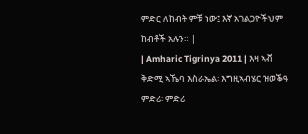ምድር ለከብት ምቹ ነው፤ እኛ አገልጋዮችህም ከብቶች አሉን። |
| Amharic Tigrinya 2011 | እዛ ኣቭ ቅድሚ ኣኼባ እስራኤል፡ እግዚኣብሄር ዝወቕዓ ምድሪ፡ ምድሪ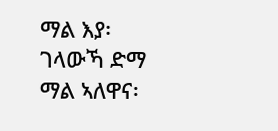ማል እያ፡ ገላውኻ ድማ ማል ኣለዋና፡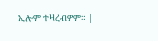ኢሎም ተዛረብዎም። |